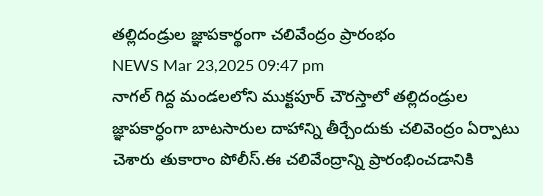తల్లిదండ్రుల జ్ఞాపకార్థంగా చలివేంద్రం ప్రారంభం
NEWS Mar 23,2025 09:47 pm
నాగల్ గిద్ద మండలలోని ముక్టపూర్ చౌరస్తాలో తల్లిదండ్రుల జ్ఞాపకార్ధంగా బాటసారుల దాహాన్ని తీర్చేందుకు చలివెంద్రం ఏర్పాటు చెశారు తుకారాం పోలీస్.ఈ చలివేంద్రాన్ని ప్రారంభించడానికి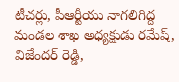టీచర్లు, పీఆర్టీయు నాగలిగిద్ద మండల శాఖ అధ్యక్షుడు రమేష్, విజేందర్ రెడ్డి,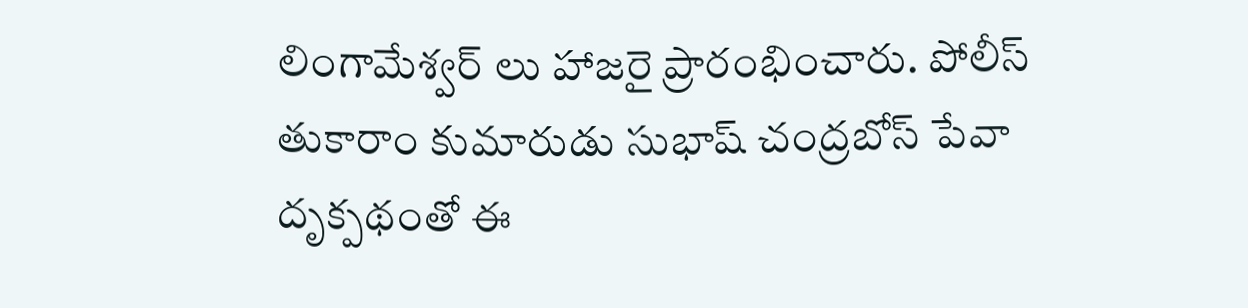లింగామేశ్వర్ లు హాజరై ప్రారంభించారు. పోలీస్ తుకారాం కుమారుడు సుభాష్ చంద్రబోస్ పేవా దృక్పథంతో ఈ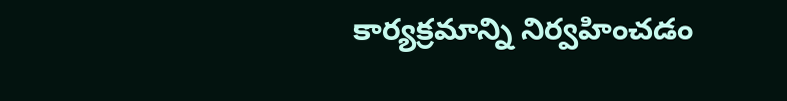కార్యక్రమాన్ని నిర్వహించడం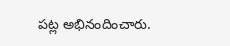పట్ల అభినందించారు.